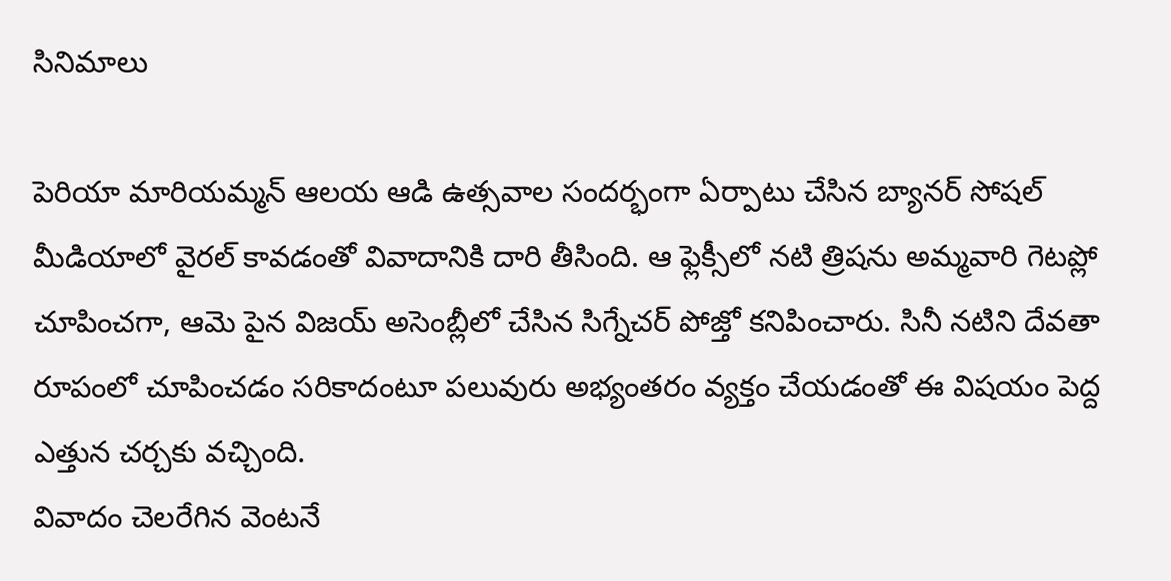సినిమాలు

పెరియా మారియమ్మన్ ఆలయ ఆడి ఉత్సవాల సందర్భంగా ఏర్పాటు చేసిన బ్యానర్ సోషల్ మీడియాలో వైరల్ కావడంతో వివాదానికి దారి తీసింది. ఆ ఫ్లెక్సీలో నటి త్రిషను అమ్మవారి గెటప్లో చూపించగా, ఆమె పైన విజయ్ అసెంబ్లీలో చేసిన సిగ్నేచర్ పోజ్తో కనిపించారు. సినీ నటిని దేవతా రూపంలో చూపించడం సరికాదంటూ పలువురు అభ్యంతరం వ్యక్తం చేయడంతో ఈ విషయం పెద్ద ఎత్తున చర్చకు వచ్చింది.
వివాదం చెలరేగిన వెంటనే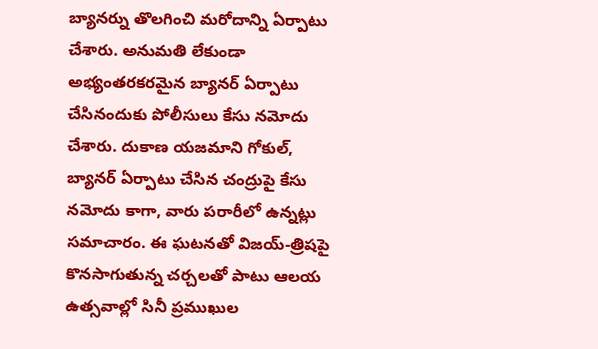బ్యానర్ను తొలగించి మరోదాన్ని ఏర్పాటు చేశారు. అనుమతి లేకుండా అభ్యంతరకరమైన బ్యానర్ ఏర్పాటు చేసినందుకు పోలీసులు కేసు నమోదు చేశారు. దుకాణ యజమాని గోకుల్, బ్యానర్ ఏర్పాటు చేసిన చంద్రుపై కేసు నమోదు కాగా, వారు పరారీలో ఉన్నట్లు సమాచారం. ఈ ఘటనతో విజయ్-త్రిషపై కొనసాగుతున్న చర్చలతో పాటు ఆలయ ఉత్సవాల్లో సినీ ప్రముఖుల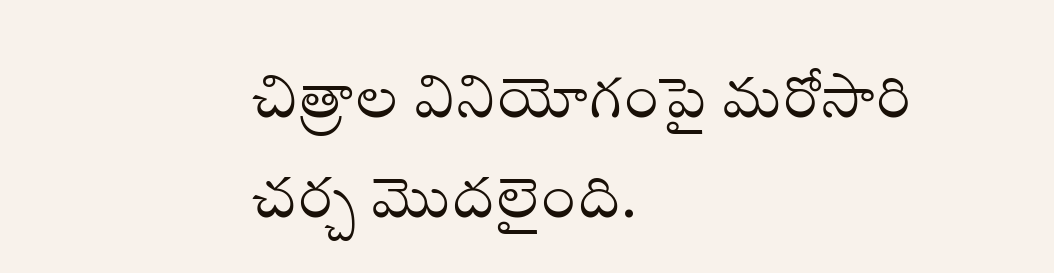చిత్రాల వినియోగంపై మరోసారి చర్చ మొదలైంది.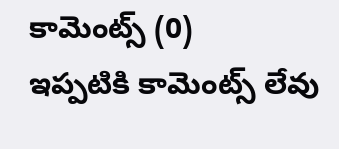కామెంట్స్ (0)
ఇప్పటికి కామెంట్స్ లేవు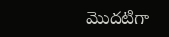మొదటిగా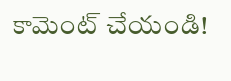కామెంట్ చేయండి!